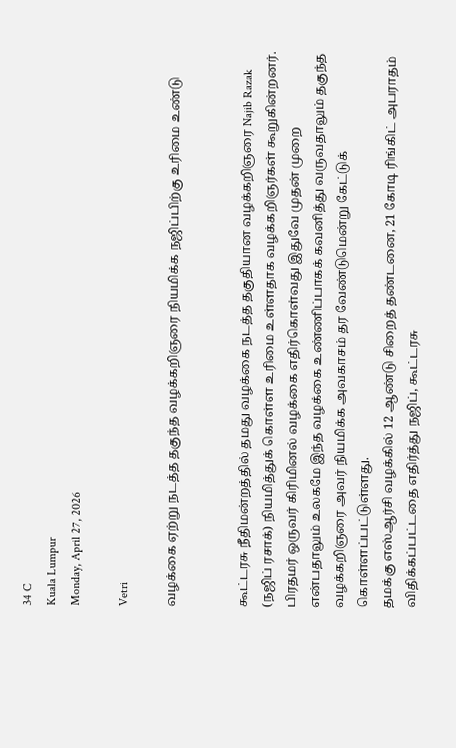34 C
Kuala Lumpur
Monday, April 27, 2026

Vetri

வழக்கை ஏற்று நடத்த தகுந்த வழக்கறிஞரை நியமிக்க நஜிப்பிற்கு உரிமை உண்டு


கூட்டரசு நீதிமன்றத்தில் தமது வழக்கை நடத்த தகுதியான வழக்கறிஞரை Najib Razak (நஜிப் ரசாக்) நியமித்துக் கொள்ள உரிமை உள்ளதாக வழக்கறிஞர்கள் கூறுகின்றனர்.
பிரதமர் ஒருவர் கிரிமினல் வழக்கை எதிர்கொள்வது இதுவே முதன் முறை என்பதாலும் உலகமே இந்த வழக்கை உண்ணிப்பாகக் கவனித்து வருவதாலும் தகுந்த வழக்கறிஞரை அவர் நியமிக்க அவகாசம் தர வேண்டுமென்று கேட்டுக் கொள்ளப்பட்டுள்ளது.
தமக்கு எஸ்ஆர்சி வழக்கில் 12 ஆண்டு சிறைத் தண்டனை, 21 கோடி ரிங்கிட் அபராதம் விதிக்கப்பட்டதை எதிர்த்து நஜிப், கூட்டரசு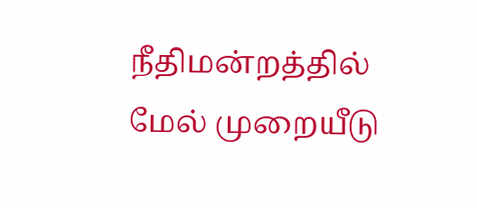நீதிமன்றத்தில் மேல் முறையீடு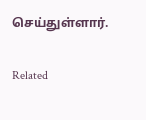செய்துள்ளார்.

Related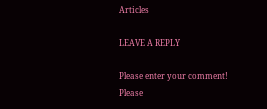Articles

LEAVE A REPLY

Please enter your comment!
Please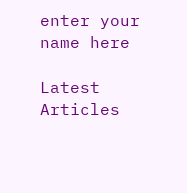enter your name here

Latest Articles